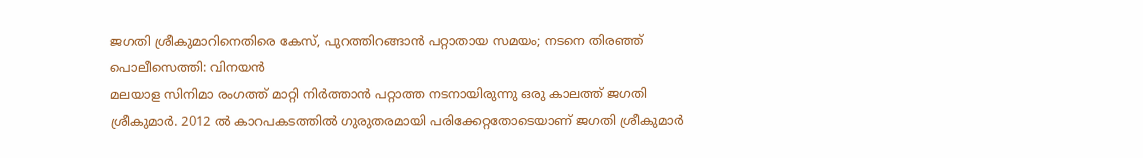ജഗതി ശ്രീകുമാറിനെതിരെ കേസ്, പുറത്തിറങ്ങാൻ പറ്റാതായ സമയം; നടനെ തിരഞ്ഞ് പൊലീസെത്തി: വിനയൻ
മലയാള സിനിമാ രംഗത്ത് മാറ്റി നിർത്താൻ പറ്റാത്ത നടനായിരുന്നു ഒരു കാലത്ത് ജഗതി ശ്രീകുമാർ. 2012 ൽ കാറപകടത്തിൽ ഗുരുതരമായി പരിക്കേറ്റതോടെയാണ് ജഗതി ശ്രീകുമാർ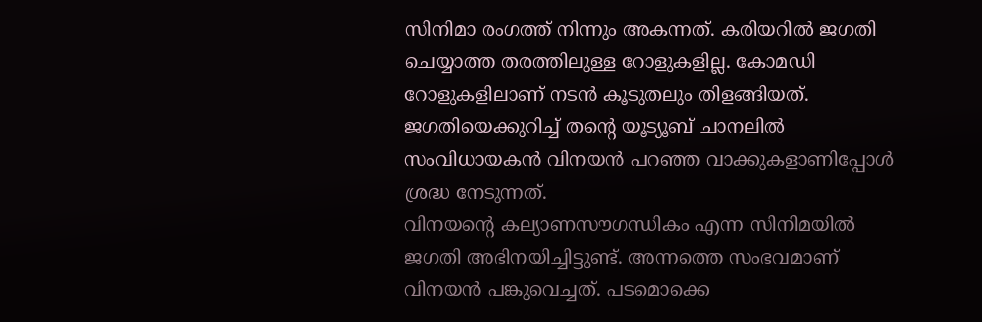സിനിമാ രംഗത്ത് നിന്നും അകന്നത്. കരിയറിൽ ജഗതി ചെയ്യാത്ത തരത്തിലുള്ള റോളുകളില്ല. കോമഡി റോളുകളിലാണ് നടൻ കൂടുതലും തിളങ്ങിയത്. ജഗതിയെക്കുറിച്ച് തന്റെ യൂട്യൂബ് ചാനലിൽ സംവിധായകൻ വിനയൻ പറഞ്ഞ വാക്കുകളാണിപ്പോൾ ശ്രദ്ധ നേടുന്നത്.
വിനയന്റെ കല്യാണസൗഗന്ധികം എന്ന സിനിമയിൽ ജഗതി അഭിനയിച്ചിട്ടുണ്ട്. അന്നത്തെ സംഭവമാണ് വിനയൻ പങ്കുവെച്ചത്. പടമൊക്കെ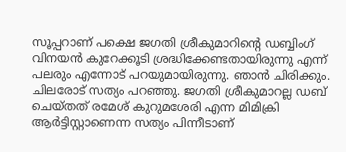സൂപ്പറാണ് പക്ഷെ ജഗതി ശ്രീകുമാറിന്റെ ഡബ്ബിംഗ് വിനയൻ കുറേക്കൂടി ശ്രദ്ധിക്കേണ്ടതായിരുന്നു എന്ന് പലരും എന്നോട് പറയുമായിരുന്നു. ഞാൻ ചിരിക്കും. ചിലരോട് സത്യം പറഞ്ഞു. ജഗതി ശ്രീകുമാറല്ല ഡബ് ചെയ്തത് രമേശ് കുറുമശേരി എന്ന മിമിക്രി ആർട്ടിസ്റ്റാണെന്ന സത്യം പിന്നീടാണ്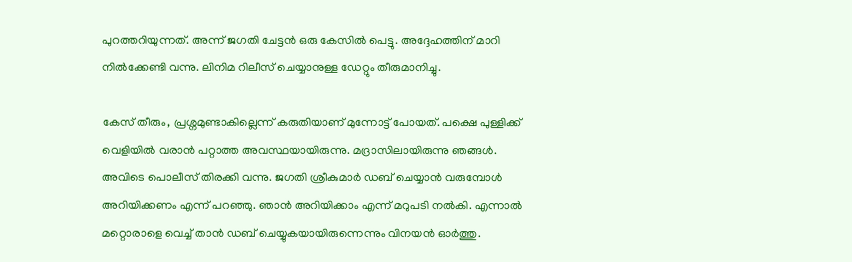പുറത്തറിയുന്നത്. അന്ന് ജഗതി ചേട്ടൻ ഒരു കേസിൽ പെട്ടു. അദ്ദേഹത്തിന് മാറി നിൽക്കേണ്ടി വന്നു. ലിനിമ റിലീസ് ചെയ്യാനുള്ള ഡേറ്റും തീരുമാനിച്ചു.

കേസ് തീരും, പ്രശ്നമുണ്ടാകില്ലെന്ന് കരുതിയാണ് മുന്നോട്ട് പോയത്. പക്ഷെ പുള്ളിക്ക് വെളിയിൽ വരാൻ പറ്റാത്ത അവസ്ഥയായിരുന്നു. മദ്രാസിലായിരുന്നു ഞങ്ങൾ. അവിടെ പൊലീസ് തിരക്കി വന്നു. ജഗതി ശ്രീകുമാർ ഡബ് ചെയ്യാൻ വരുമ്പോൾ അറിയിക്കണം എന്ന് പറഞ്ഞു. ഞാൻ അറിയിക്കാം എന്ന് മറുപടി നൽകി. എന്നാൽ മറ്റൊരാളെ വെച്ച് താൻ ഡബ് ചെയ്യുകയായിരുന്നെന്നും വിനയൻ ഓർത്തു.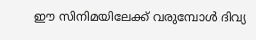ഈ സിനിമയിലേക്ക് വരുമ്പോൾ ദിവ്യ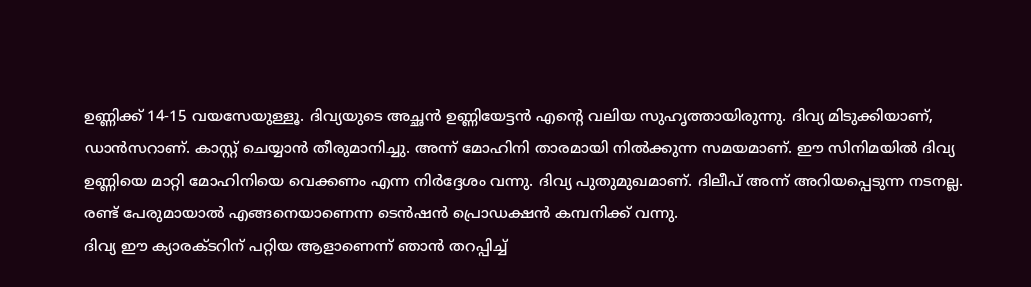ഉണ്ണിക്ക് 14-15 വയസേയുള്ളൂ. ദിവ്യയുടെ അച്ഛൻ ഉണ്ണിയേട്ടൻ എന്റെ വലിയ സുഹൃത്തായിരുന്നു. ദിവ്യ മിടുക്കിയാണ്, ഡാൻസറാണ്. കാസ്റ്റ് ചെയ്യാൻ തീരുമാനിച്ചു. അന്ന് മോഹിനി താരമായി നിൽക്കുന്ന സമയമാണ്. ഈ സിനിമയിൽ ദിവ്യ ഉണ്ണിയെ മാറ്റി മോഹിനിയെ വെക്കണം എന്ന നിർദ്ദേശം വന്നു. ദിവ്യ പുതുമുഖമാണ്. ദിലീപ് അന്ന് അറിയപ്പെടുന്ന നടനല്ല. രണ്ട് പേരുമായാൽ എങ്ങനെയാണെന്ന ടെൻഷൻ പ്രൊഡക്ഷൻ കമ്പനിക്ക് വന്നു.
ദിവ്യ ഈ ക്യാരക്ടറിന് പറ്റിയ ആളാണെന്ന് ഞാൻ തറപ്പിച്ച്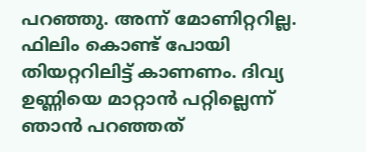പറഞ്ഞു. അന്ന് മോണിറ്ററില്ല. ഫിലിം കൊണ്ട് പോയി തിയറ്ററിലിട്ട് കാണണം. ദിവ്യ ഉണ്ണിയെ മാറ്റാൻ പറ്റില്ലെന്ന് ഞാൻ പറഞ്ഞത്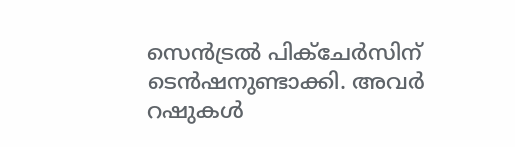സെൻട്രൽ പിക്ചേർസിന് ടെൻഷനുണ്ടാക്കി. അവർ റഷുകൾ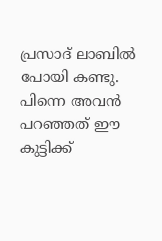പ്രസാദ് ലാബിൽ പോയി കണ്ടു. പിന്നെ അവൻ പറഞ്ഞത് ഈ കുട്ടിക്ക്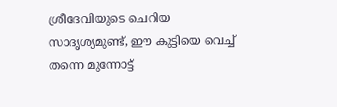ശ്രീദേവിയുടെ ചെറിയ സാദൃശ്യമുണ്ട്, ഈ കുട്ടിയെ വെച്ച് തന്നെ മുന്നോട്ട്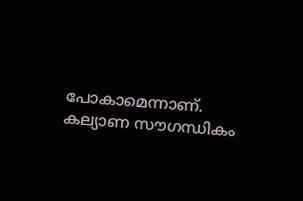പോകാമെന്നാണ്. കല്യാണ സൗഗന്ധികം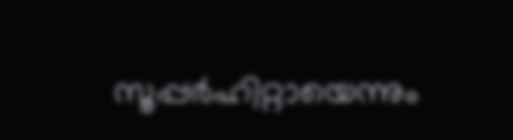സൂപ്പർഹിറ്റായെന്നും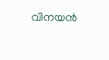വിനയൻ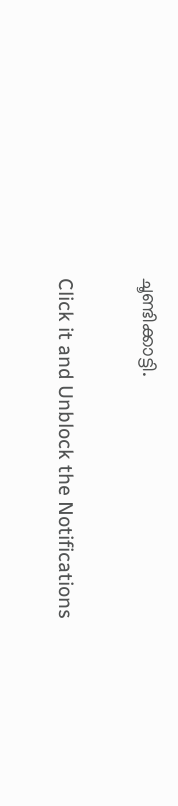ചൂണ്ടിക്കാട്ടി.


Click it and Unblock the Notifications